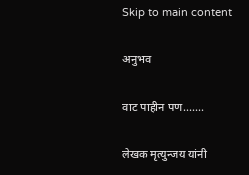Skip to main content

अनुभव

वाट पाहीन पण.......

लेखक मृत्युन्जय यांनी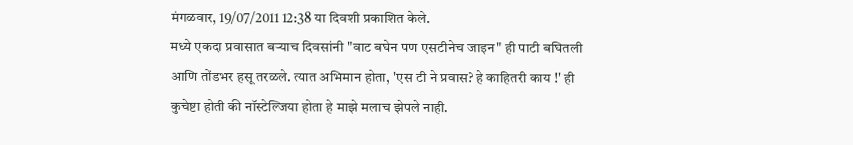मंगळवार, 19/07/2011 12:38 या दिवशी प्रकाशित केले.
मध्ये एकदा प्रवासात बर्‍याच दिवसांनी "वाट बघेन पण एसटीनेच जाइन" ही पाटी बघितली आणि तोंडभर हसू तरळले. त्यात अभिमान होता, 'एस टी ने प्रवास? हे काहितरी काय !' ही कुचेष्टा होती की नॉस्टेल्जिया होता हे माझे मलाच झेपले नाही.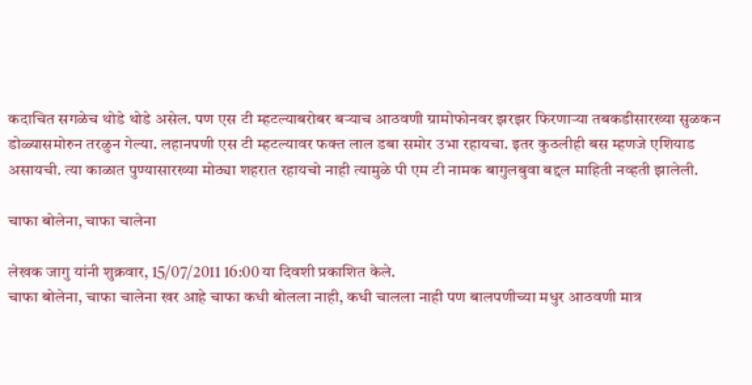कदाचित सगळेच थोडे थोडे असेल. पण एस टी म्हटल्याबरोबर बर्‍याच आठवणी ग्रामोफोनवर झरझर फिरणार्‍या तबकडीसारख्या सुळकन डोळ्यासमोरुन तरळुन गेल्या. लहानपणी एस टी म्हटल्यावर फक्त लाल डबा समोर उभा रहायचा. इतर कुठलीही बस म्हणजे एशियाड असायची. त्या काळात पुण्यासारख्या मोठ्या शहरात रहायचो नाही त्यामुळे पी एम टी नामक बागुलबुवा बद्दल माहिती नव्हती झालेली.

चाफा बोलेना, चाफा चालेना

लेखक जागु यांनी शुक्रवार, 15/07/2011 16:00 या दिवशी प्रकाशित केले.
चाफा बोलेना, चाफा चालेना खर आहे चाफा कधी बोलला नाही, कधी चालला नाही पण बालपणीच्या मधुर आठवणी मात्र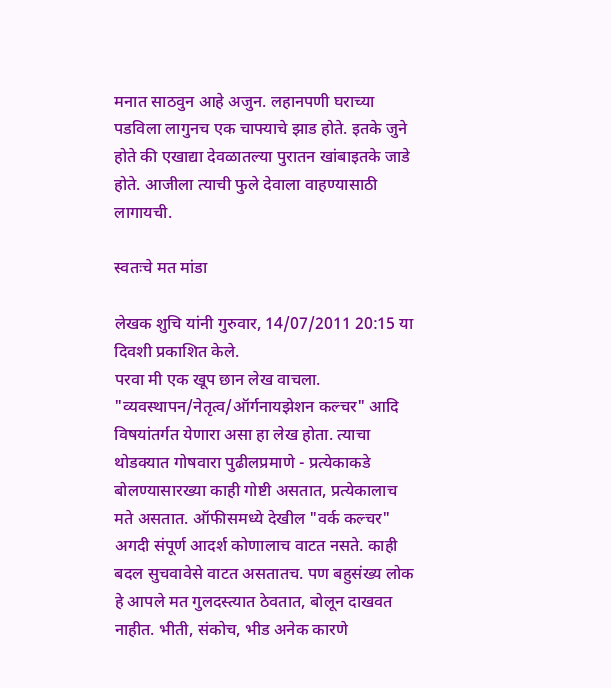मनात साठवुन आहे अजुन. लहानपणी घराच्या पडविला लागुनच एक चाफ्याचे झाड होते. इतके जुने होते की एखाद्या देवळातल्या पुरातन खांबाइतके जाडे होते. आजीला त्याची फुले देवाला वाहण्यासाठी लागायची.

स्वतःचे मत मांडा

लेखक शुचि यांनी गुरुवार, 14/07/2011 20:15 या दिवशी प्रकाशित केले.
परवा मी एक खूप छान लेख वाचला. "व्यवस्थापन/नेतृत्व/ऑर्गनायझेशन कल्चर" आदि विषयांतर्गत येणारा असा हा लेख होता. त्याचा थोडक्यात गोषवारा पुढीलप्रमाणे - प्रत्येकाकडे बोलण्यासारख्या काही गोष्टी असतात, प्रत्येकालाच मते असतात. ऑफीसमध्ये देखील "वर्क कल्चर" अगदी संपूर्ण आदर्श कोणालाच वाटत नसते. काही बदल सुचवावेसे वाटत असतातच. पण बहुसंख्य लोक हे आपले मत गुलदस्त्यात ठेवतात, बोलून दाखवत नाहीत. भीती, संकोच, भीड अनेक कारणे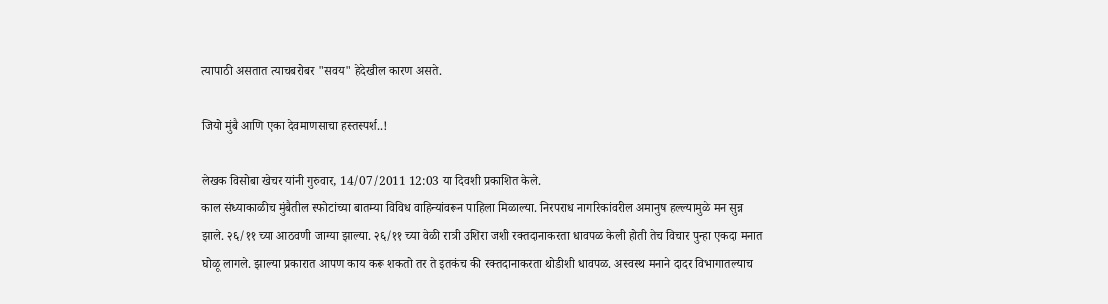त्यापाठी असतात त्याचबरोबर "सवय" हेदेखील कारण असते.

जियो मुंबै आणि एका देवमाणसाचा हस्तस्पर्श..!

लेखक विसोबा खेचर यांनी गुरुवार, 14/07/2011 12:03 या दिवशी प्रकाशित केले.
काल संध्याकाळीच मुंबैतील स्फोटांच्या बातम्या विविध वाहिन्यांवरून पाहिला मिळाल्या. निरपराध नागरिकांवरील अमानुष हल्ल्यामुळे मन सुन्न झाले. २६/११ च्या आठवणी जाग्या झाल्या. २६/११ च्या वेळी रात्री उशिरा जशी रक्तदानाकरता धावपळ केली होती तेच विचार पुन्हा एकदा मनात घोळू लागले. झाल्या प्रकारात आपण काय करू शकतो तर ते इतकंच की रक्तदानाकरता थोडीशी धावपळ. अस्वस्थ मनाने दादर विभागातल्याच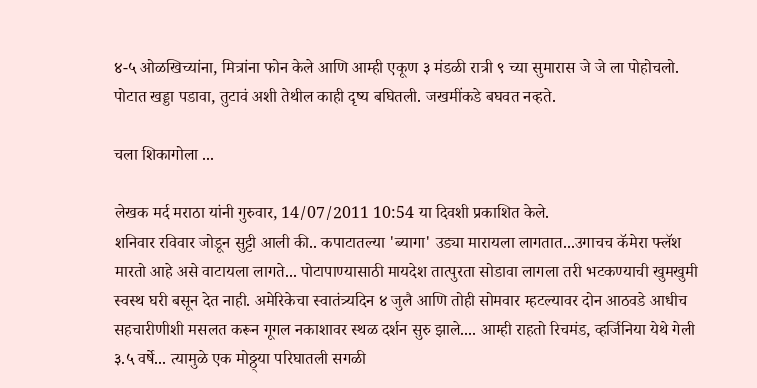४-५ ओळखिच्यांना, मित्रांना फोन केले आणि आम्ही एकूण ३ मंडळी रात्री ९ च्या सुमारास जे जे ला पोहोचलो. पोटात खड्डा पडावा, तुटावं अशी तेथील काही दृष्य बघितली. जखमींकडे बघवत नव्हते.

चला शिकागोला ...

लेखक मर्द मराठा यांनी गुरुवार, 14/07/2011 10:54 या दिवशी प्रकाशित केले.
शनिवार रविवार जोडून सुट्टी आली की.. कपाटातल्या 'ब्यागा' उड्या मारायला लागतात...उगाचच कॅमेरा फ्लॅश मारतो आहे असे वाटायला लागते... पोटापाण्यासाठी मायदेश तात्पुरता सोडावा लागला तरी भटकण्याची खुमखुमी स्वस्थ घरी बसून देत नाही. अमेरिकेचा स्वातंत्र्यदिन ४ जुलै आणि तोही सोमवार म्हटल्यावर दोन आठवडे आधीच सहचारीणीशी मसलत करून गूगल नकाशावर स्थळ दर्शन सुरु झाले.... आम्ही राहतो रिचमंड, व्हर्जिनिया येथे गेली ३.५ वर्षे... त्यामुळे एक मोठ्ठ्या परिघातली सगळी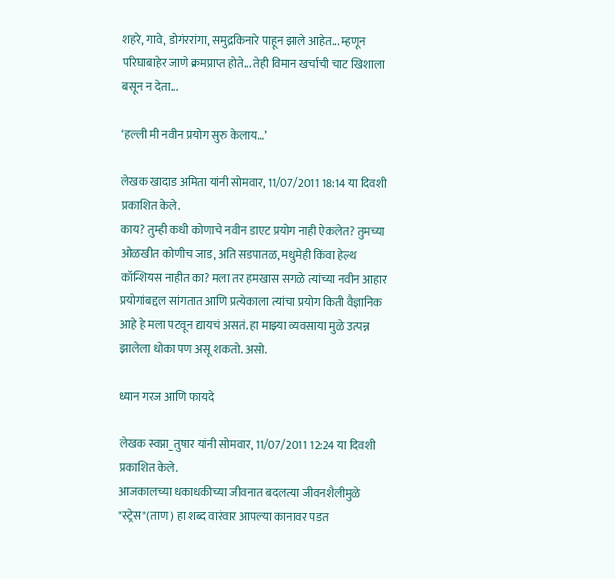शहरे, गावे, डोगंररांगा, समुद्रकिनारे पाहून झाले आहेत... म्हणून परिघाबाहेर जाणे क्रमप्राप्त होते... तेही विमान खर्चाची चाट खिशाला बसून न देता...

‘हल्ली मी नवीन प्रयोग सुरु केलाय…’

लेखक खादाड अमिता यांनी सोमवार, 11/07/2011 18:14 या दिवशी प्रकाशित केले.
काय? तुम्ही कधी कोणाचे नवीन डाएट प्रयोग नाही ऐकलेत? तुमच्या ओळखीत कोणीच जाड, अति सडपातळ, मधुमेही किंवा हेल्थ कॉन्शियस नाहीत का? मला तर हमखास सगळे त्यांच्या नवीन आहार प्रयोगांबद्दल सांगतात आणि प्रत्येकाला त्यांचा प्रयोग किती वैज्ञानिक आहे हे मला पटवून द्यायचं असतं. हा माझ्या व्यवसाया मुळे उत्पन्न झालेला धोका पण असू शकतो. असो.

ध्यान गरज आणि फायदे

लेखक स्वप्ना_तुषार यांनी सोमवार, 11/07/2011 12:24 या दिवशी प्रकाशित केले.
आजकालच्या धकाधकीच्या जीवनात बदलत्या जीवनशैलीमुळे "स्ट्रेस"(ताण) हा शब्द वारंवार आपल्या कानावर पडत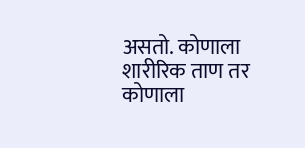असतो. कोणाला शारीरिक ताण तर कोणाला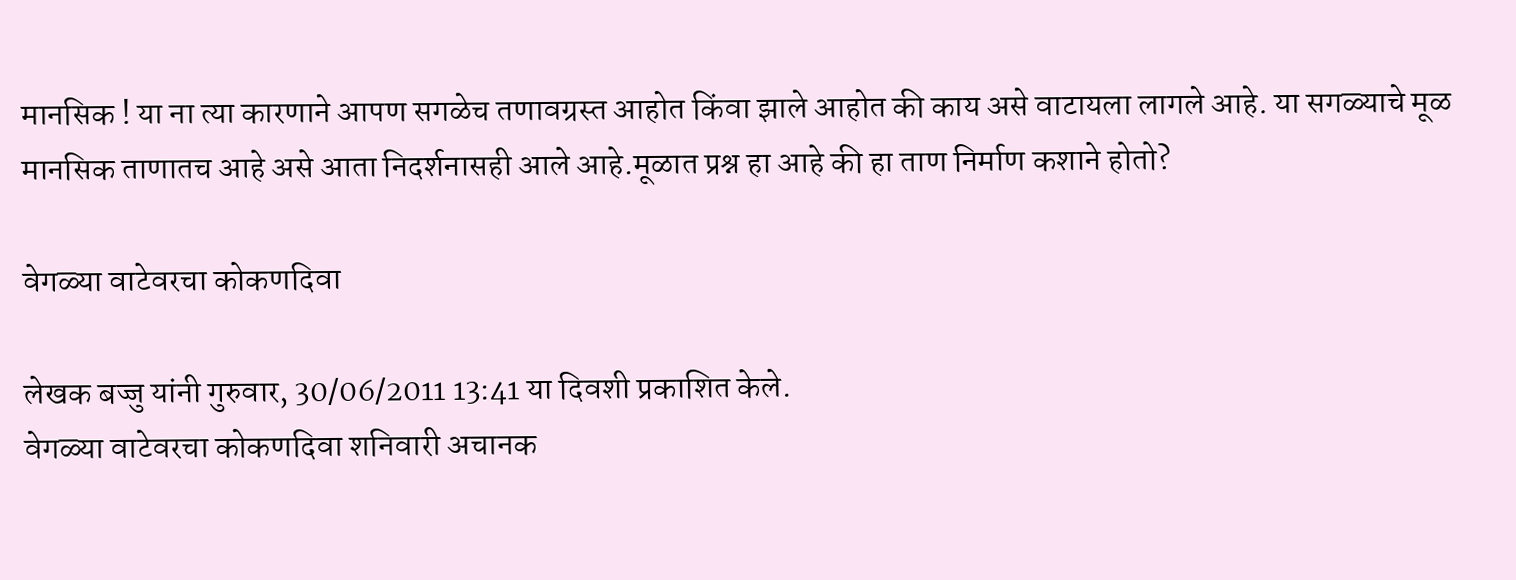मानसिक ! या ना त्या कारणाने आपण सगळेच तणावग्रस्त आहोत किंवा झाले आहोत की काय असे वाटायला लागले आहे. या सगळ्याचे मूळ मानसिक ताणातच आहे असे आता निदर्शनासही आले आहे.मूळात प्रश्न हा आहे की हा ताण निर्माण कशाने होतो?

वेगळ्या वाटेवरचा कोकणदिवा

लेखक बज्जु यांनी गुरुवार, 30/06/2011 13:41 या दिवशी प्रकाशित केले.
वेगळ्या वाटेवरचा कोकणदिवा शनिवारी अचानक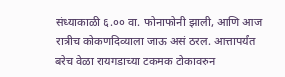संध्याकाळी ६.०० वा. फोनाफोनी झाली, आणि आज रात्रीच कोकणदिव्याला जाऊ असं ठरल. आत्तापर्यंत बरेच वेळा रायगडाच्या टकमक टोकावरुन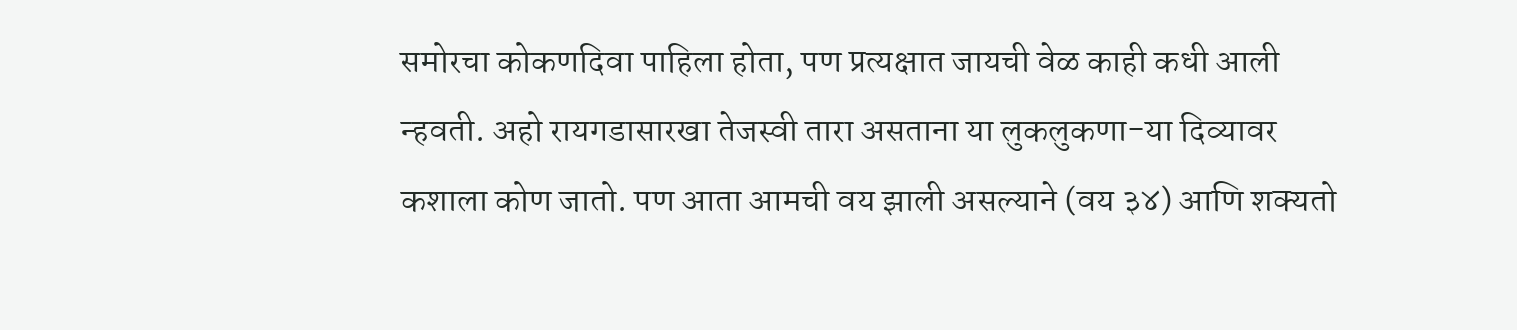समोरचा कोकणदिवा पाहिला होता, पण प्रत्यक्षात जायची वेळ काही कधी आली न्हवती. अहो रायगडासारखा तेजस्वी तारा असताना या लुकलुकणा-या दिव्यावर कशाला कोण जातो. पण आता आमची वय झाली असल्याने (वय ३४) आणि शक्यतो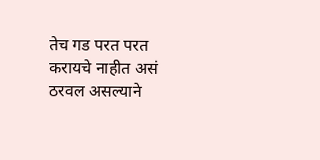तेच गड परत परत करायचे नाहीत असं ठरवल असल्याने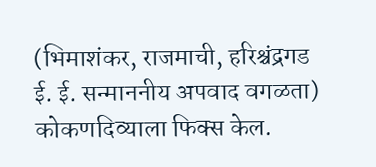(भिमाशंकर, राजमाची, हरिश्चंद्रगड ई. ई. सन्माननीय अपवाद वगळता) कोकणदिव्याला फिक्स केल.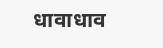धावाधाव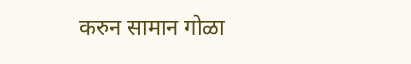करुन सामान गोळा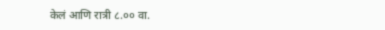केलं आणि रात्री ८.०० वा.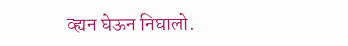व्ह्यन घेऊन निघालो.